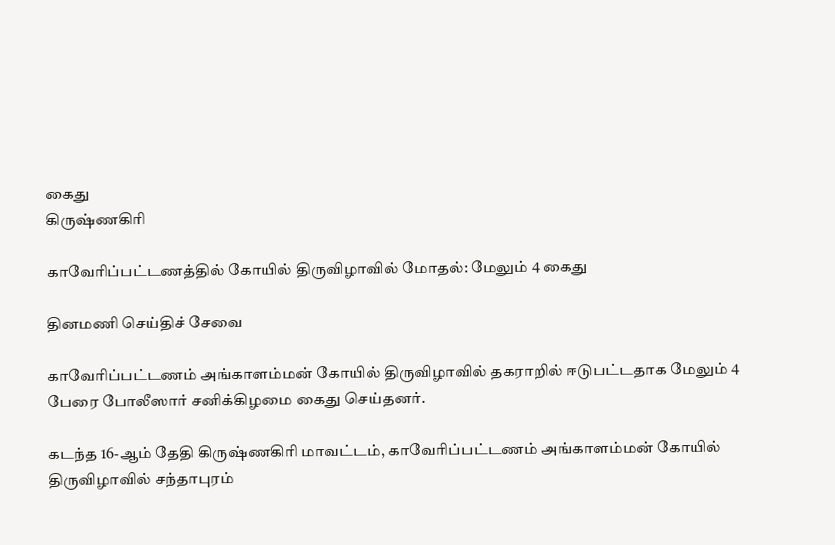கைது
கிருஷ்ணகிரி

காவேரிப்பட்டணத்தில் கோயில் திருவிழாவில் மோதல்: மேலும் 4 கைது

தினமணி செய்திச் சேவை

காவேரிப்பட்டணம் அங்காளம்மன் கோயில் திருவிழாவில் தகராறில் ஈடுபட்டதாக மேலும் 4 பேரை போலீஸார் சனிக்கிழமை கைது செய்தனர்.

கடந்த 16-ஆம் தேதி கிருஷ்ணகிரி மாவட்டம், காவேரிப்பட்டணம் அங்காளம்மன் கோயில் திருவிழாவில் சந்தாபுரம்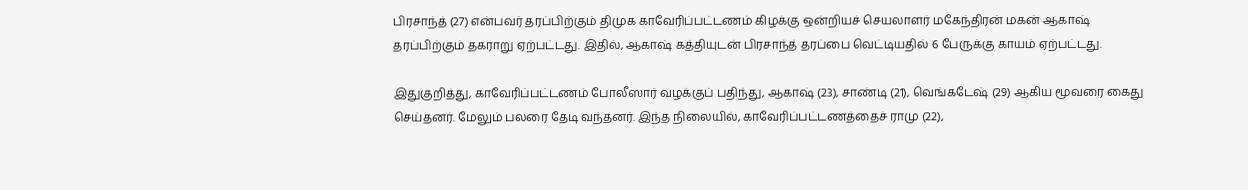பிரசாந்த் (27) என்பவர் தரப்பிற்கும் திமுக காவேரிப்பட்டணம் கிழக்கு ஒன்றியச் செயலாளர் மகேந்திரன் மகன் ஆகாஷ் தரப்பிற்கும் தகராறு ஏற்பட்டது. இதில், ஆகாஷ் கத்தியுடன் பிரசாந்த் தரப்பை வெட்டியதில் 6 பேருக்கு காயம் ஏற்பட்டது.

இதுகுறித்து, காவேரிப்பட்டணம் போலீஸார் வழக்குப் பதிந்து, ஆகாஷ் (23), சாண்டி (21), வெங்கடேஷ் (29) ஆகிய மூவரை கைது செய்தனர். மேலும் பலரை தேடி வந்தனர். இந்த நிலையில், காவேரிப்பட்டணத்தைச் ராமு (22),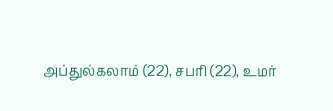அப்துல்கலாம் (22), சபரி (22), உமர்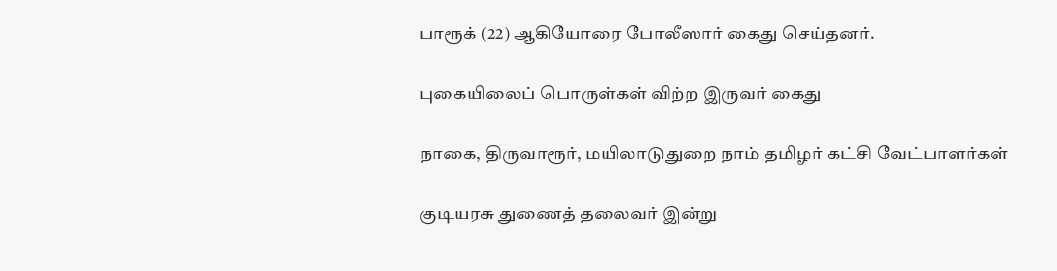பாரூக் (22) ஆகியோரை போலீஸார் கைது செய்தனர்.

புகையிலைப் பொருள்கள் விற்ற இருவர் கைது

நாகை, திருவாரூர், மயிலாடுதுறை நாம் தமிழர் கட்சி வேட்பாளர்கள்

குடியரசு துணைத் தலைவர் இன்று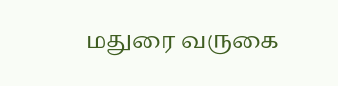மதுரை வருகை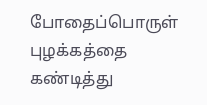போதைப்பொருள் புழக்கத்தை கண்டித்து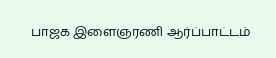பாஜக இளைஞரணி ஆர்ப்பாட்டம்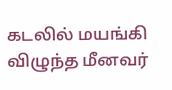கடலில் மயங்கி விழுந்த மீனவர்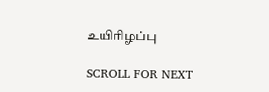உயிரிழப்பு

SCROLL FOR NEXT